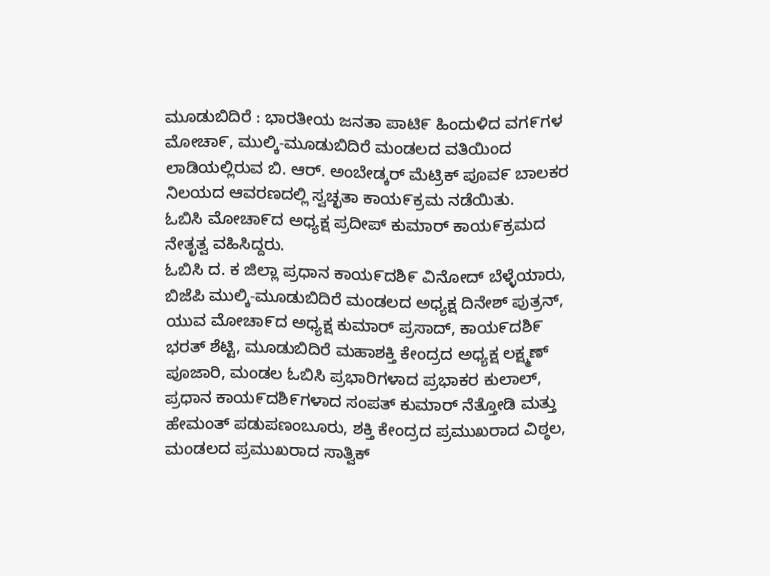ಮೂಡುಬಿದಿರೆ : ಭಾರತೀಯ ಜನತಾ ಪಾಟಿ೯ ಹಿಂದುಳಿದ ವಗ೯ಗಳ ಮೋಚಾ೯, ಮುಲ್ಕಿ-ಮೂಡುಬಿದಿರೆ ಮಂಡಲದ ವತಿಯಿಂದ ಲಾಡಿಯಲ್ಲಿರುವ ಬಿ. ಆರ್. ಅಂಬೇಡ್ಕರ್ ಮೆಟ್ರಿಕ್ ಪೂವ೯ ಬಾಲಕರ ನಿಲಯದ ಆವರಣದಲ್ಲಿ ಸ್ವಚ್ಛತಾ ಕಾಯ೯ಕ್ರಮ ನಡೆಯಿತು.
ಓಬಿಸಿ ಮೋಚಾ೯ದ ಅಧ್ಯಕ್ಷ ಪ್ರದೀಪ್ ಕುಮಾರ್ ಕಾಯ೯ಕ್ರಮದ ನೇತೃತ್ವ ವಹಿಸಿದ್ದರು.
ಓಬಿಸಿ ದ. ಕ ಜಿಲ್ಲಾ ಪ್ರಧಾನ ಕಾಯ೯ದಶಿ೯ ವಿನೋದ್ ಬೆಳ್ಳೆಯಾರು, ಬಿಜೆಪಿ ಮುಲ್ಕಿ-ಮೂಡುಬಿದಿರೆ ಮಂಡಲದ ಅಧ್ಯಕ್ಷ ದಿನೇಶ್ ಪುತ್ರನ್, ಯುವ ಮೋಚಾ೯ದ ಅಧ್ಯಕ್ಷ ಕುಮಾರ್ ಪ್ರಸಾದ್, ಕಾಯ೯ದಶಿ೯ ಭರತ್ ಶೆಟ್ಟಿ, ಮೂಡುಬಿದಿರೆ ಮಹಾಶಕ್ತಿ ಕೇಂದ್ರದ ಅಧ್ಯಕ್ಷ ಲಕ್ಷ್ಮಣ್ ಪೂಜಾರಿ, ಮಂಡಲ ಓಬಿಸಿ ಪ್ರಭಾರಿಗಳಾದ ಪ್ರಭಾಕರ ಕುಲಾಲ್, ಪ್ರಧಾನ ಕಾಯ೯ದಶಿ೯ಗಳಾದ ಸಂಪತ್ ಕುಮಾರ್ ನೆತ್ತೋಡಿ ಮತ್ತು ಹೇಮಂತ್ ಪಡುಪಣಂಬೂರು, ಶಕ್ತಿ ಕೇಂದ್ರದ ಪ್ರಮುಖರಾದ ವಿಠ್ಠಲ, ಮಂಡಲದ ಪ್ರಮುಖರಾದ ಸಾತ್ವಿಕ್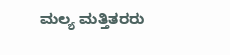ಮಲ್ಯ ಮತ್ತಿತರರು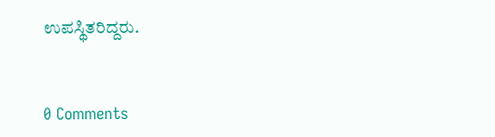ಉಪಸ್ಥಿತರಿದ್ದರು.


0 Comments